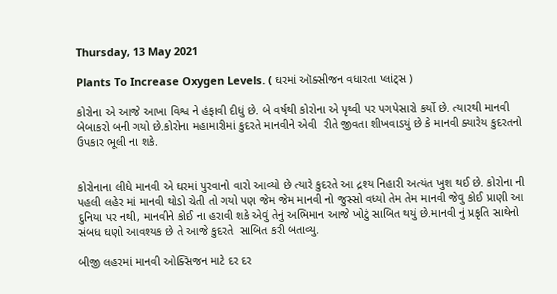Thursday, 13 May 2021

Plants To Increase Oxygen Levels. ( ઘરમાં ઑક્સીજન વધારતા પ્લાંટ્સ )

કોરોના એ આજે આખા વિશ્વ ને હંફાવી દીધું છે. બે વર્ષથી કોરોના એ પૃથ્વી પર પગપેસારો કર્યો છે. ત્યારથી માનવી બેબાકરો બની ગયો છે.કોરોના મહામારીમાં કુદરતે માનવીને એવી  રીતે જીવતા શીખવાડયું છે કે માનવી ક્યારેય કુદરતનો ઉપકાર ભૂલી ના શકે.


કોરોનાના લીધે માનવી એ ઘરમાં પુરવાનો વારો આવ્યો છે ત્યારે કુદરતે આ દ્રશ્ય નિહારી અત્યંત ખુશ થઈ છે. કોરોના ની પહલી લહેર માં માનવી થોડો ચેતી તો ગયો પણ જેમ જેમ માનવી નો જુસ્સો વધ્યો તેમ તેમ માનવી જેવુ કોઈ પ્રાણી આ દુનિયા પર નથી, માનવીને કોઈ ના હરાવી શકે એવું તેનું અભિમાન આજે ખોટું સાબિત થયું છે.માનવી નું પ્રકૃતિ સાથેનો સંબધ ઘણો આવશ્યક છે તે આજે કુદરતે  સાબિત કરી બતાવ્યુ.

બીજી લહરમાં માનવી ઓક્સિજન માટે દર દર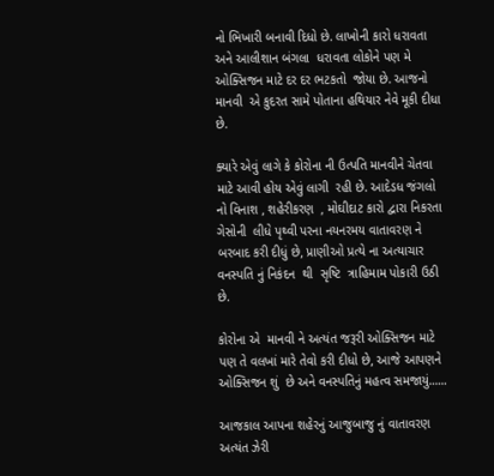નો ભિખારી બનાવી દિધો છે. લાખોની કારો ધરાવતા અને આલીશાન બંગલા  ધરાવતા લોકોને પણ મે  ઓક્સિજન માટે દર દર ભટકતો  જોયા છે. આજનો માનવી  એ કુદરત સામે પોતાના હથિયાર નેવે મૂકી દીધા છે.

ક્યારે એવું લાગે કે કોરોના ની ઉત્પતિ માનવીને ચેતવા માટે આવી હોય એવું લાગી  રહી છે. આદેડધ જંગલો નો વિનાશ , શહેરીકરણ  , મોઘીદાટ કારો દ્વારા નિકરતા ગેસોની  લીધે પૃથ્વી પરના નયનરમય વાતાવરણ ને બરબાદ કરી દીધું છે, પ્રાણીઓ પ્રત્યે ના અત્યાચાર વનસ્પતિ નું નિકંદન  થી  સૃષ્ટિ  ત્રાહિમામ પોકારી ઉઠી છે.

કોરોના એ  માનવી ને અત્યંત જરૂરી ઓક્સિજન માટે પણ તે વલખાં મારે તેવો કરી દીધો છે, આજે આપણને  ઓક્સિજન શું  છે અને વનસ્પતિનું મહત્વ સમજાયું......

આજકાલ આપના શહેરનું આજુબાજુ નું વાતાવરણ અત્યંત ઝેરી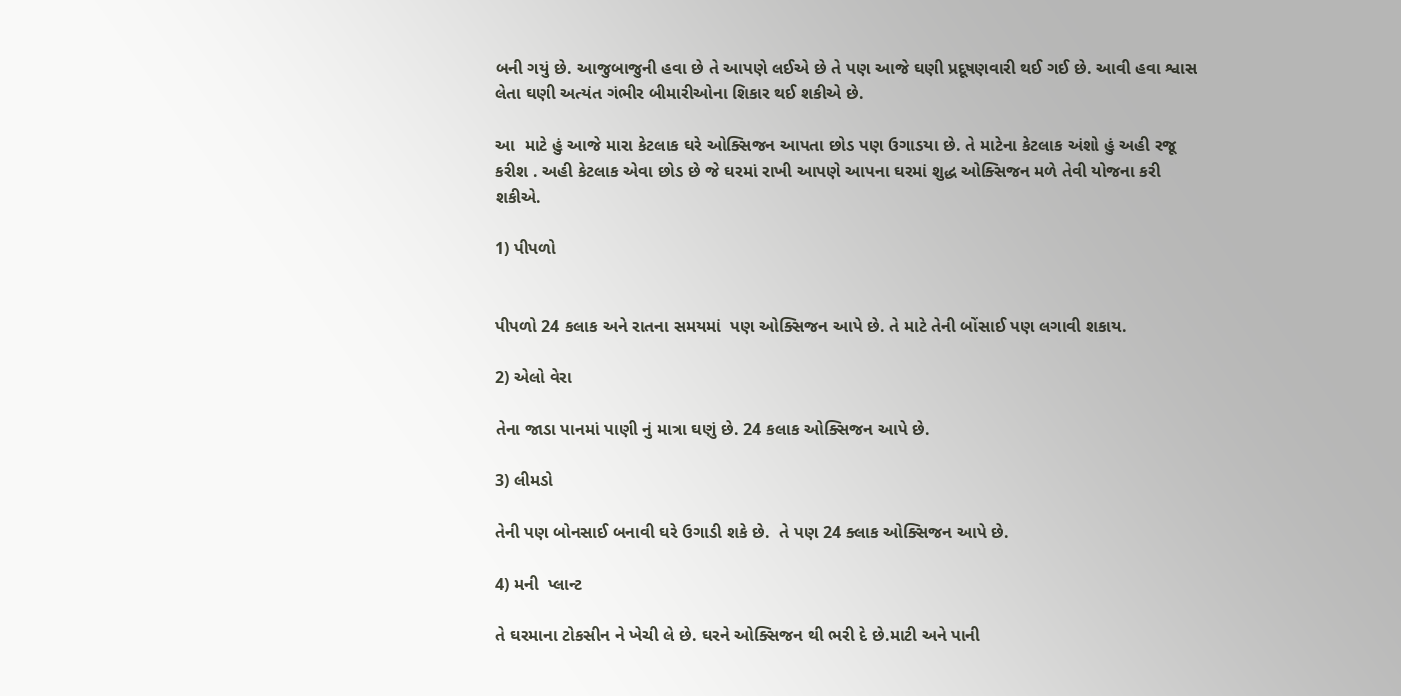બની ગયું છે. આજુબાજુની હવા છે તે આપણે લઈએ છે તે પણ આજે ઘણી પ્રદૂષણવારી થઈ ગઈ છે. આવી હવા શ્વાસ લેતા ઘણી અત્યંત ગંભીર બીમારીઓના શિકાર થઈ શકીએ છે.

આ  માટે હું આજે મારા કેટલાક ઘરે ઓક્સિજન આપતા છોડ પણ ઉગાડયા છે. તે માટેના કેટલાક અંશો હું અહી રજૂ કરીશ . અહી કેટલાક એવા છોડ છે જે ઘરમાં રાખી આપણે આપના ઘરમાં શુદ્ધ ઓક્સિજન મળે તેવી યોજના કરી શકીએ.

1) પીપળો


પીપળો 24 કલાક અને રાતના સમયમાં  પણ ઓક્સિજન આપે છે. તે માટે તેની બોંસાઈ પણ લગાવી શકાય.

2) એલો વેરા

તેના જાડા પાનમાં પાણી નું માત્રા ઘણું છે. 24 કલાક ઓક્સિજન આપે છે.

3) લીમડો

તેની પણ બોનસાઈ બનાવી ઘરે ઉગાડી શકે છે.  તે પણ 24 ક્લાક ઓક્સિજન આપે છે.

4) મની  પ્લાન્ટ

તે ઘરમાના ટોકસીન ને ખેચી લે છે. ઘરને ઓક્સિજન થી ભરી દે છે.માટી અને પાની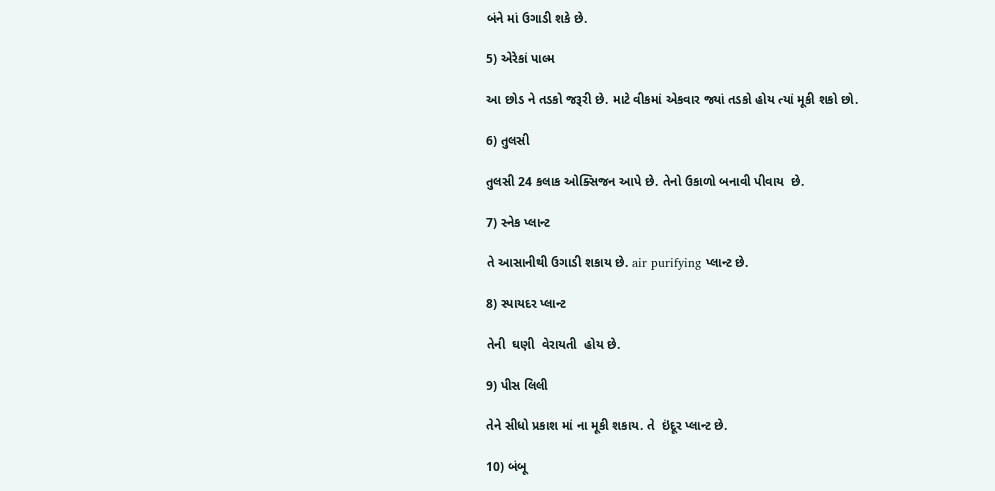બંને માં ઉગાડી શકે છે.

5) એરેકાં પાલ્મ

આ છોડ ને તડકો જરૂરી છે. માટે વીકમાં એકવાર જ્યાં તડકો હોય ત્યાં મૂકી શકો છો.

6) તુલસી

તુલસી 24 કલાક ઓક્સિજન આપે છે. તેનો ઉકાળો બનાવી પીવાય  છે.

7) સ્નેક પ્લાન્ટ

તે આસાનીથી ઉગાડી શકાય છે. air purifying પ્લાન્ટ છે.

8) સ્પાયદર પ્લાન્ટ

તેની  ઘણી  વેરાયતી  હોય છે.

9) પીસ લિલી

તેને સીધો પ્રકાશ માં ના મૂકી શકાય. તે  ઇંદૂર પ્લાન્ટ છે.

10) બંબૂ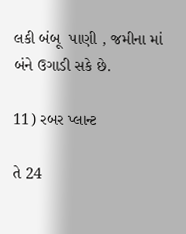લકી બંબૂ  પાણી , જમીના માં બંને ઉગાડી સકે છે.

11) રબર પ્લાન્ટ

તે 24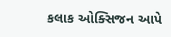કલાક ઓક્સિજન આપે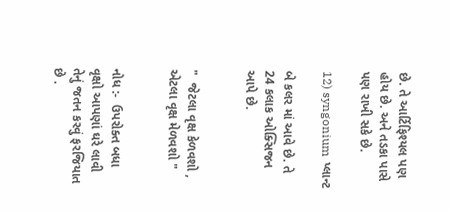છે. તે આર્ટિફિશ્યલ પણ હોય છે. અને તડકા પાસે પણ રાખી સકે છે.

12) syngonium  પ્લાન્ટ

બે કલર માં આવે છે. તે 24 કલાક ઓક્સિજન આપે છે.


"  જેટલા વૃક્ષ કેળવશો , એટલા વૃક્ષ મેળવશો "


નોધ :-  ઉપરોક્ત બધા વૃક્ષો આપણાં ઘરે લાવી તેનું જતન કરવું ફરજિયાત છે .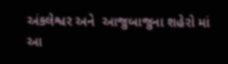અંકલેશ્વર અને  આજુબાજુના શહેરો માં આ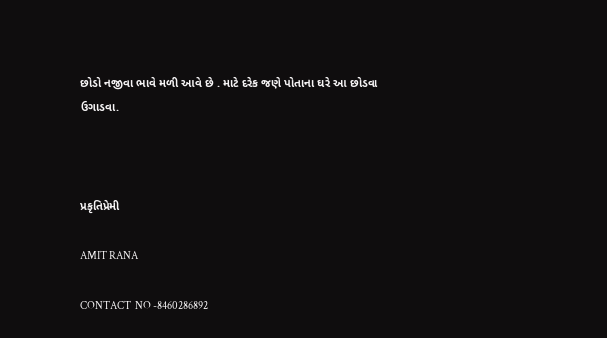છોડો નજીવા ભાવે મળી આવે છે . માટે દરેક જણે પોતાના ઘરે આ છોડવા ઉગાડવા.



પ્રકૃતિપ્રેમી

AMIT RANA

CONTACT  NO -8460286892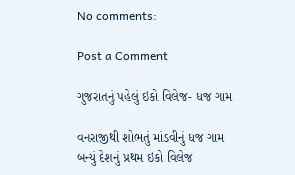No comments:

Post a Comment

ગુજરાતનું પહેલું ઇકો વિલેજ- ધજ ગામ

વનરાજીથી શોભતું માંડવીનું ધજ ગામ બન્યું દેશનું પ્રથમ ઇકો વિલેજ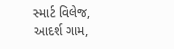સ્માર્ટ વિલેજ, આદર્શ ગામ,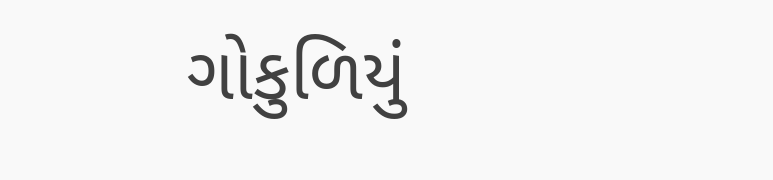ગોકુળિયું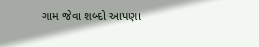ગામ જેવા શબ્દો આપણા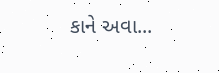કાને અવા...